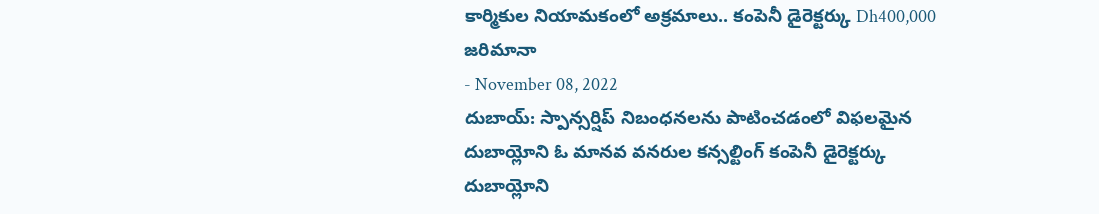కార్మికుల నియామకంలో అక్రమాలు.. కంపెనీ డైరెక్టర్కు Dh400,000 జరిమానా
- November 08, 2022
దుబాయ్: స్పాన్సర్షిప్ నిబంధనలను పాటించడంలో విఫలమైన దుబాయ్లోని ఓ మానవ వనరుల కన్సల్టింగ్ కంపెనీ డైరెక్టర్కు దుబాయ్లోని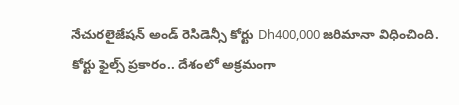నేచురలైజేషన్ అండ్ రెసిడెన్సీ కోర్టు Dh400,000 జరిమానా విధించింది. కోర్టు ఫైల్స్ ప్రకారం.. దేశంలో అక్రమంగా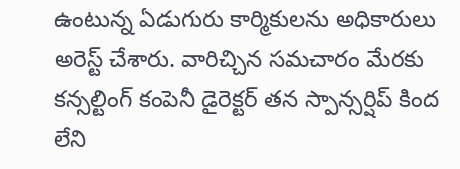ఉంటున్న ఏడుగురు కార్మికులను అధికారులు అరెస్ట్ చేశారు. వారిచ్చిన సమచారం మేరకు కన్సల్టింగ్ కంపెనీ డైరెక్టర్ తన స్పాన్సర్షిప్ కింద లేని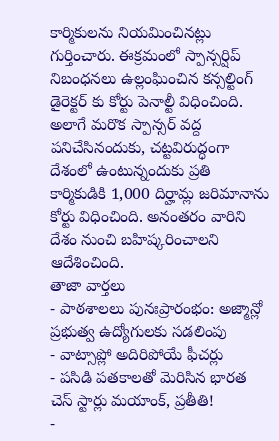కార్మికులను నియమించినట్లు గుర్తించారు. ఈక్రమంలో స్పాన్సర్షిప్ నిబంధనలు ఉల్లంఘించిన కన్సల్టింగ్ డైరెక్టర్ కు కోర్టు పెనాల్టీ విధించింది. అలాగే మరొక స్పాన్సర్ వద్ద పనిచేసినందుకు, చట్టవిరుద్ధంగా దేశంలో ఉంటున్నందుకు ప్రతి కార్మికుడికి 1,000 దిర్హామ్ల జరిమానాను కోర్టు విధించింది. అనంతరం వారిని దేశం నుంచి బహిష్కరించాలని ఆదేశించింది.
తాజా వార్తలు
- పాఠశాలలు పునఃప్రారంభం: అజ్మాన్లో ప్రభుత్వ ఉద్యోగులకు సడలింపు
- వాట్సాప్లో అదిరిపోయే ఫీచర్లు
- పసిడి పతకాలతో మెరిసిన భారత చెస్ స్టార్లు మయాంక్, ప్రతీతి!
-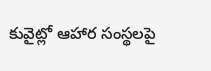కువైట్లో ఆహార సంస్థలపై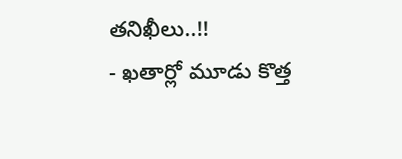తనిఖీలు..!!
- ఖతార్లో మూడు కొత్త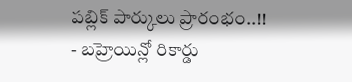పబ్లిక్ పార్కులు ప్రారంభం..!!
- బహ్రెయిన్లో రికార్డు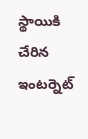స్థాయికి చేరిన ఇంటర్నెట్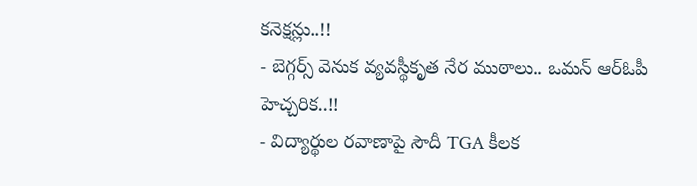కనెక్షన్లు..!!
- బెగ్గర్స్ వెనుక వ్యవస్థీకృత నేర ముఠాలు.. ఒమన్ ఆర్ఓపీ హెచ్చరిక..!!
- విద్యార్థుల రవాణాపై సౌదీ TGA కీలక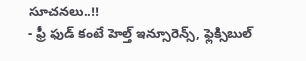సూచనలు..!!
- ఫ్రీ ఫుడ్ కంటే హెల్త్ ఇన్సూరెన్స్, ఫ్లెక్సిబుల్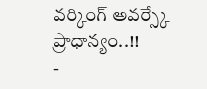వర్కింగ్ అవర్స్కే ప్రాధాన్యం..!!
-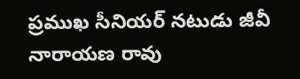ప్రముఖ సీనియర్ నటుడు జీవీ నారాయణ రావు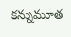కన్నుమూత